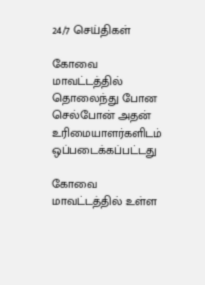24/7 செய்திகள்

கோவை மாவட்டத்தில் தொலைந்து போன செல்போன் அதன் உரிமையாளர்களிடம் ஒப்படைக்கப்பட்டது

கோவை மாவட்டத்தில் உள்ள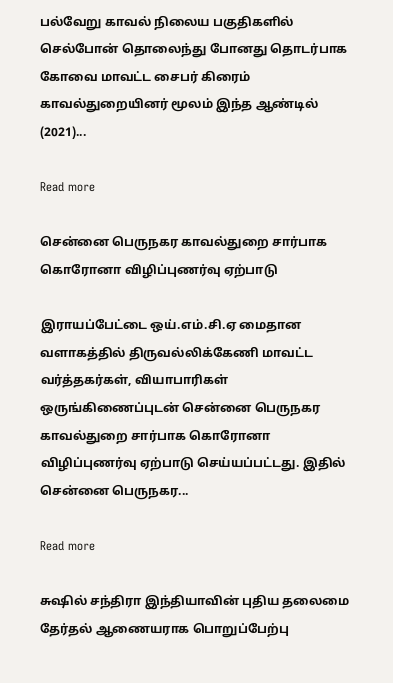பல்வேறு காவல் நிலைய பகுதிகளில் செல்போன் தொலைந்து போனது தொடர்பாக கோவை மாவட்ட சைபர் கிரைம் காவல்துறையினர் மூலம் இந்த ஆண்டில் (2021)...

Read more

சென்னை பெருநகர காவல்துறை சார்பாக கொரோனா விழிப்புணர்வு ஏற்பாடு

இராயப்பேட்டை ஒய்.எம்.சி.ஏ மைதான வளாகத்தில் திருவல்லிக்கேணி மாவட்ட வர்த்தகர்கள், வியாபாரிகள் ஒருங்கிணைப்புடன் சென்னை பெருநகர காவல்துறை சார்பாக கொரோனா விழிப்புணர்வு ஏற்பாடு செய்யப்பட்டது. இதில் சென்னை பெருநகர...

Read more

சுஷில் சந்திரா இந்தியாவின் புதிய தலைமை தேர்தல் ஆணையராக பொறுப்பேற்பு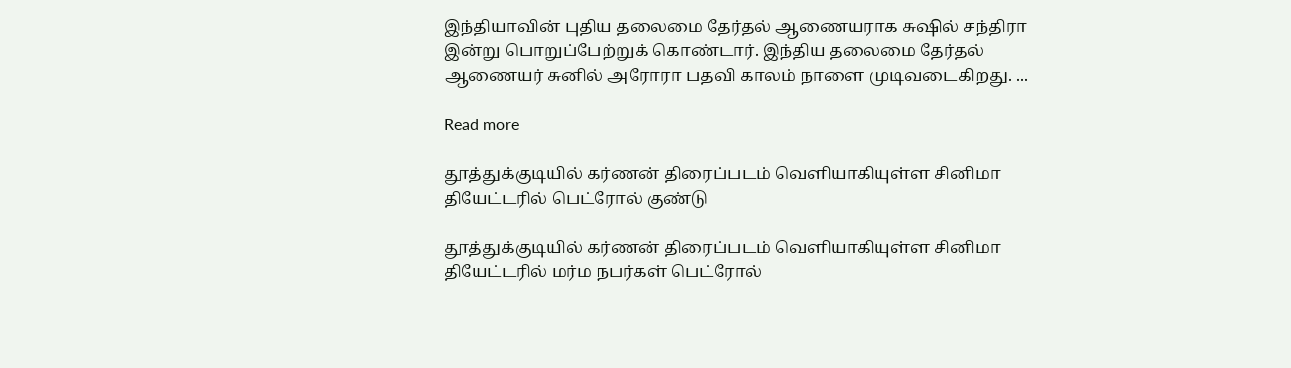இந்தியாவின் புதிய தலைமை தேர்தல் ஆணையராக சுஷில் சந்திரா இன்று பொறுப்பேற்றுக் கொண்டார். இந்திய தலைமை தேர்தல் ஆணையர் சுனில் அரோரா பதவி காலம் நாளை முடிவடைகிறது. ...

Read more

தூத்துக்குடியில் கர்ணன் திரைப்படம் வெளியாகியுள்ள சினிமா தியேட்டரில் பெட்ரோல் குண்டு

தூத்துக்குடியில் கர்ணன் திரைப்படம் வெளியாகியுள்ள சினிமா தியேட்டரில் மர்ம நபர்கள் பெட்ரோல்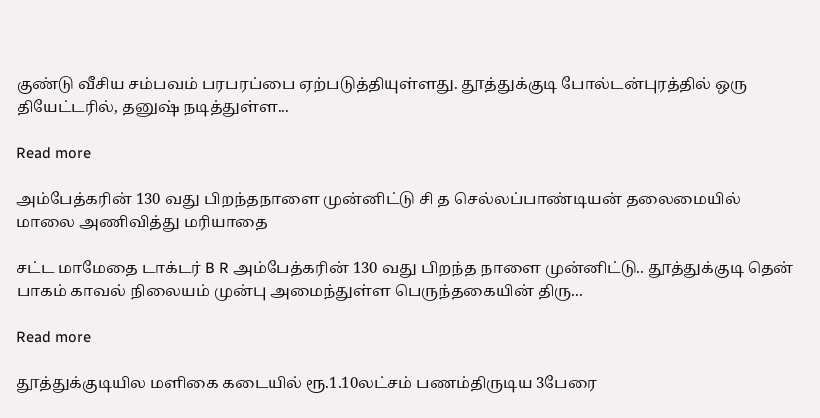குண்டு வீசிய சம்பவம் பரபரப்பை ஏற்படுத்தியுள்ளது. தூத்துக்குடி போல்டன்புரத்தில் ஒரு தியேட்டரில், தனுஷ் நடித்துள்ள...

Read more

அம்பேத்கரின் 130 வது பிறந்தநாளை முன்னிட்டு சி த செல்லப்பாண்டியன் தலைமையில் மாலை அணிவித்து மரியாதை

சட்ட மாமேதை டாக்டர் B R அம்பேத்கரின் 130 வது பிறந்த நாளை முன்னிட்டு.. தூத்துக்குடி தென் பாகம் காவல் நிலையம் முன்பு அமைந்துள்ள பெருந்தகையின் திரு...

Read more

தூத்துக்குடியில மளிகை கடையில் ரூ.1.10லட்சம் பணம்திருடிய 3பேரை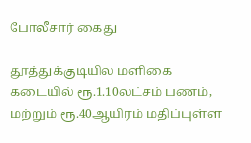போலீசார் கைது

தூத்துக்குடியில மளிகை கடையில் ரூ.1.10லட்சம் பணம், மற்றும் ரூ.40ஆயிரம் மதிப்புள்ள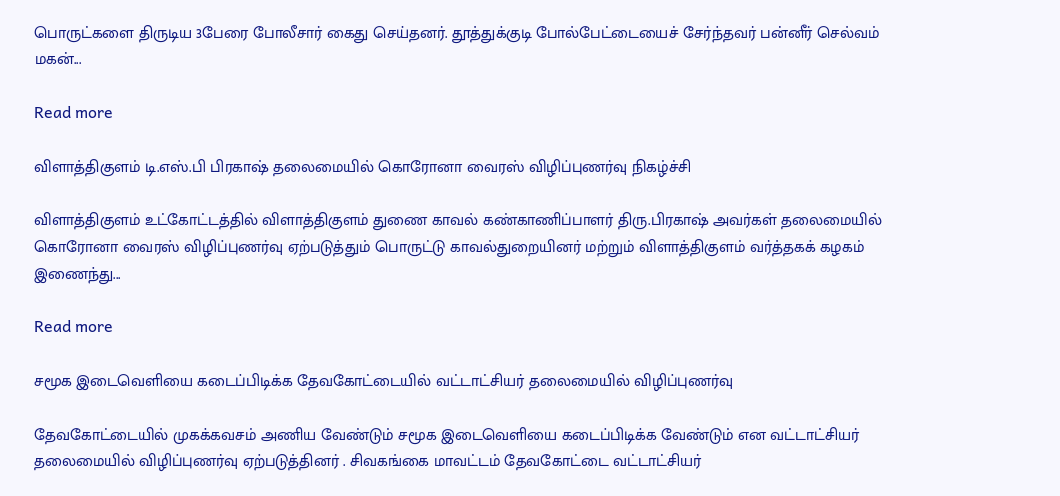பொருட்களை திருடிய 3பேரை போலீசார் கைது செய்தனர். தூத்துக்குடி போல்பேட்டையைச் சேர்ந்தவர் பன்னீர் செல்வம் மகன்...

Read more

விளாத்திகுளம் டி.எஸ்.பி பிரகாஷ் தலைமையில் கொரோனா வைரஸ் விழிப்புணர்வு நிகழ்ச்சி

விளாத்திகுளம் உட்கோட்டத்தில் விளாத்திகுளம் துணை காவல் கண்காணிப்பாளர் திரு.பிரகாஷ் அவர்கள் தலைமையில் கொரோனா வைரஸ் விழிப்புணர்வு ஏற்படுத்தும் பொருட்டு காவல்துறையினர் மற்றும் விளாத்திகுளம் வர்த்தகக் கழகம் இணைந்து...

Read more

சமூக இடைவெளியை கடைப்பிடிக்க தேவகோட்டையில் வட்டாட்சியர் தலைமையில் விழிப்புணர்வு

தேவகோட்டையில் முகக்கவசம் அணிய வேண்டும் சமூக இடைவெளியை கடைப்பிடிக்க வேண்டும் என வட்டாட்சியர் தலைமையில் விழிப்புணர்வு ஏற்படுத்தினர் . சிவகங்கை மாவட்டம் தேவகோட்டை வட்டாட்சியர்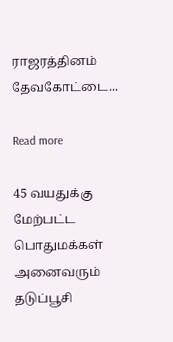ராஜரத்தினம் தேவகோட்டை...

Read more

45 வயதுக்கு மேற்பட்ட பொதுமக்கள் அனைவரும் தடுப்பூசி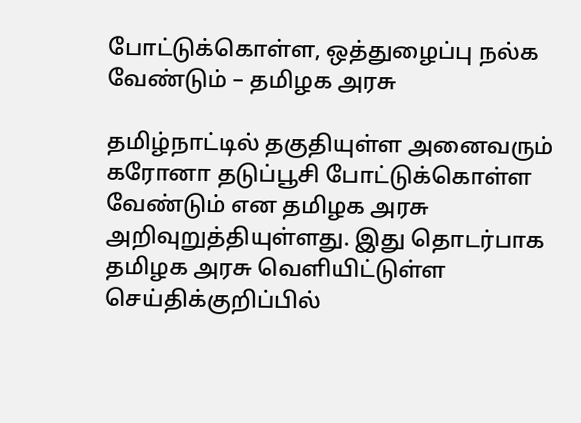போட்டுக்கொள்ள, ஒத்துழைப்பு நல்க வேண்டும் – தமிழக அரசு

தமிழ்நாட்டில் தகுதியுள்ள அனைவரும் கரோனா தடுப்பூசி போட்டுக்கொள்ள வேண்டும் என தமிழக அரசு அறிவுறுத்தியுள்ளது. இது தொடர்பாக தமிழக அரசு வெளியிட்டுள்ள செய்திக்குறிப்பில்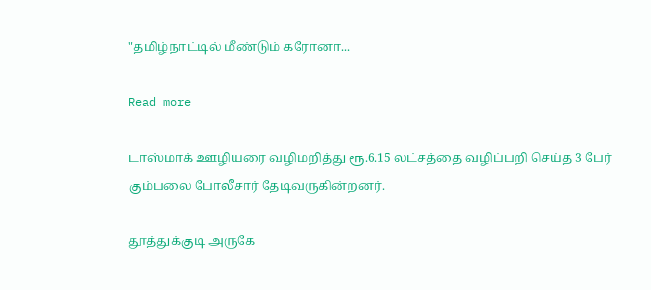"தமிழ்நாட்டில் மீண்டும் கரோனா...

Read more

டாஸ்மாக் ஊழியரை வழிமறித்து ரூ.6.15 லட்சத்தை வழிப்பறி செய்த 3 பேர் கும்பலை போலீசார் தேடிவருகின்றனர்.

தூத்துக்குடி அருகே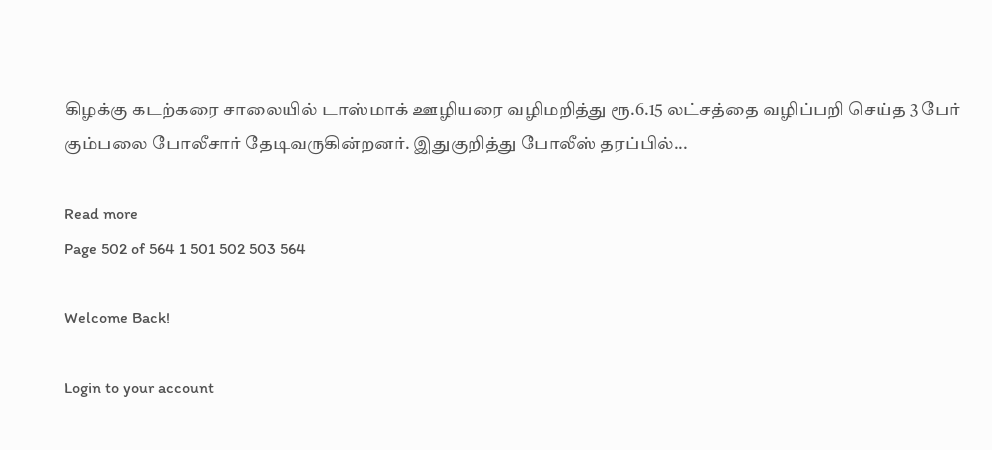கிழக்கு கடற்கரை சாலையில் டாஸ்மாக் ஊழியரை வழிமறித்து ரூ.6.15 லட்சத்தை வழிப்பறி செய்த 3 பேர் கும்பலை போலீசார் தேடிவருகின்றனர். இதுகுறித்து போலீஸ் தரப்பில்...

Read more
Page 502 of 564 1 501 502 503 564

Welcome Back!

Login to your account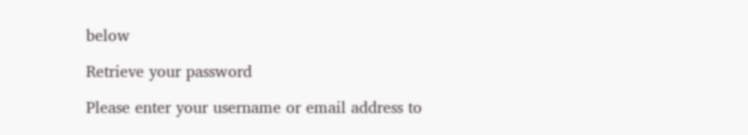below

Retrieve your password

Please enter your username or email address to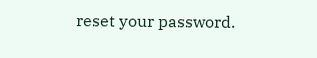reset your password.